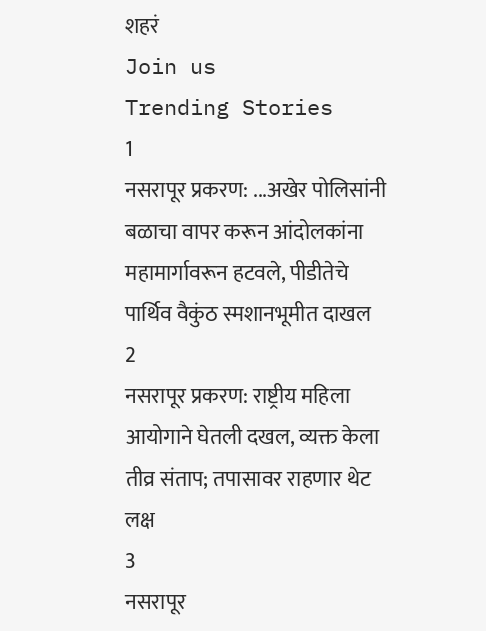शहरं
Join us
Trending Stories
1
नसरापूर प्रकरण: ...अखेर पोलिसांनी बळाचा वापर करून आंदोलकांना महामार्गावरून हटवले, पीडीतेचे पार्थिव वैकुंठ स्मशानभूमीत दाखल
2
नसरापूर प्रकरण: राष्ट्रीय महिला आयोगाने घेतली दखल, व्यक्त केला तीव्र संताप; तपासावर राहणार थेट लक्ष
3
नसरापूर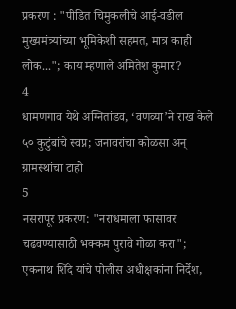प्रकरण : "पीडित चिमुकलीचे आई-वडील मुख्यमंत्र्यांच्या भूमिकेशी सहमत, मात्र काही लोक..."; काय म्हणाले अमितेश कुमार?
4
धामणगाव येथे अग्नितांडव, ‘वणव्या’ने राख केले ५० कुटुंबांचे स्वप्न; जनावरांचा कोळसा अन् ग्रामस्थांचा टाहो
5
नसरापूर प्रकरण: "नराधमाला फासावर चढवण्यासाठी भक्कम पुरावे गोळा करा"; एकनाथ शिंदे यांचे पोलीस अधीक्षकांना निर्देश,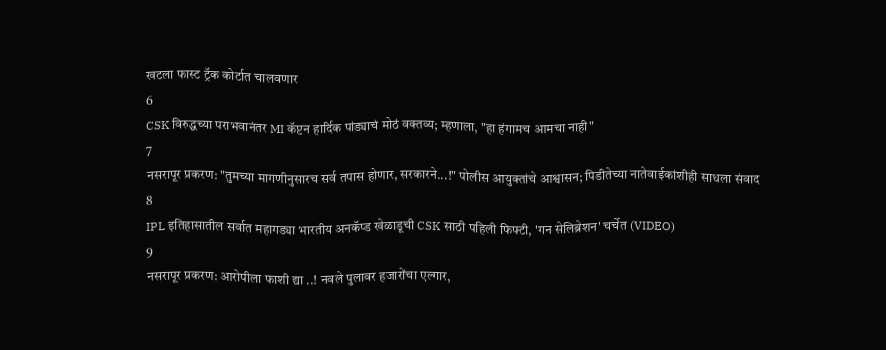खटला फास्ट ट्रॅक कोर्टात चालवणार
6
CSK विरुद्धच्या पराभवानंतर MI कॅप्टन हार्दिक पांड्याचं मोठं वक्तव्य; म्हणाला, "हा हंगामच आमचा नाही"
7
नसरापूर प्रकरण: "तुमच्या मागणीनुसारच सर्व तपास होणार, सरकारने...!" पोलीस आयुक्तांचे आश्वासन; पिडीतेच्या नातेवाईकांशीही साधला संवाद
8
IPL इतिहासातील सर्वात महागड्या भारतीय अनकॅप्ड खेळाडूची CSK साठी पहिली फिफ्टी, 'गन सेलिब्रेशन' चर्चेत (VIDEO)
9
नसरापूर प्रकरण: आरोपीला फाशी द्या ..! नवले पुलावर हजारोंचा एल्गार,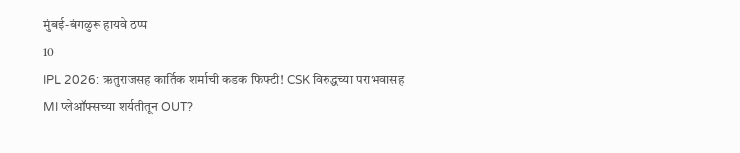मुंबई-बंगळुरू हायवे ठप्प
10
IPL 2026: ऋतुराजसह कार्तिक शर्माची कडक फिफ्टी! CSK विरुद्धच्या पराभवासह MI प्लेऑफ्सच्या शर्यतीतून OUT?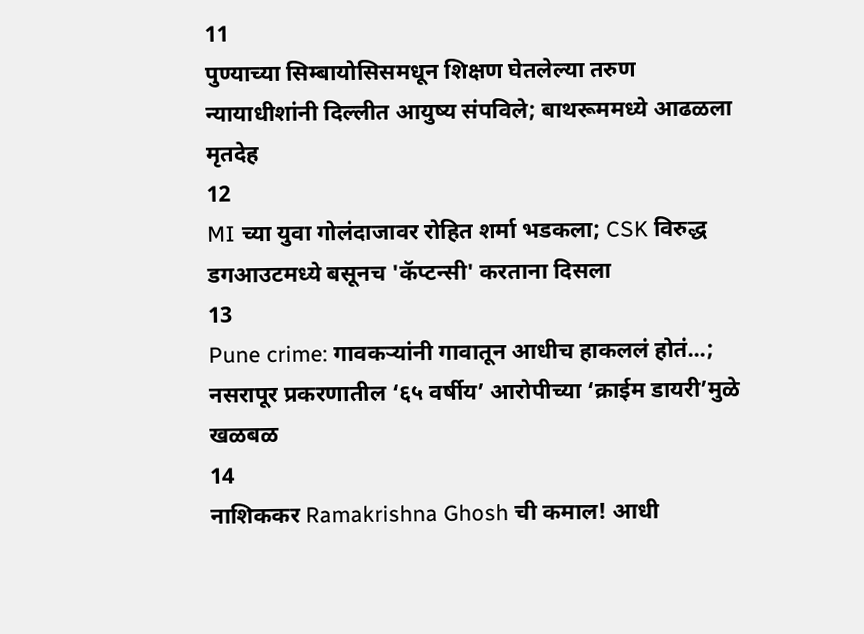11
पुण्याच्या सिम्बायोसिसमधून शिक्षण घेतलेल्या तरुण न्यायाधीशांनी दिल्लीत आयुष्य संपविले; बाथरूममध्ये आढळला मृतदेह
12
MI च्या युवा गोलंदाजावर रोहित शर्मा भडकला; CSK विरुद्ध डगआउटमध्ये बसूनच 'कॅप्टन्सी' करताना दिसला
13
Pune crime: गावकऱ्यांनी गावातून आधीच हाकललं होतं...; नसरापूर प्रकरणातील ‘६५ वर्षीय’ आरोपीच्या ‘क्राईम डायरी’मुळे खळबळ
14
नाशिककर Ramakrishna Ghosh ची कमाल! आधी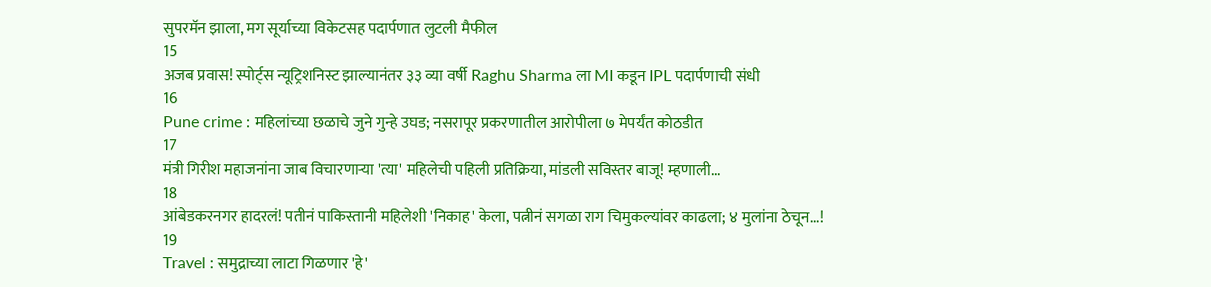सुपरमॅन झाला, मग सूर्याच्या विकेटसह पदार्पणात लुटली मैफील
15
अजब प्रवास! स्पोर्ट्स न्यूट्रिशनिस्ट झाल्यानंतर ३३ व्या वर्षी Raghu Sharma ला MI कडून IPL पदार्पणाची संधी
16
Pune crime : महिलांच्या छळाचे जुने गुन्हे उघड; नसरापूर प्रकरणातील आरोपीला ७ मेपर्यंत कोठडीत
17
मंत्री गिरीश महाजनांना जाब विचारणाऱ्या 'त्या' महिलेची पहिली प्रतिक्रिया, मांडली सविस्तर बाजू! म्हणाली...
18
आंबेडकरनगर हादरलं! पतीनं पाकिस्तानी महिलेशी 'निकाह' केला, पत्नीनं सगळा राग चिमुकल्यांवर काढला; ४ मुलांना ठेचून...!
19
Travel : समुद्राच्या लाटा गिळणार 'हे'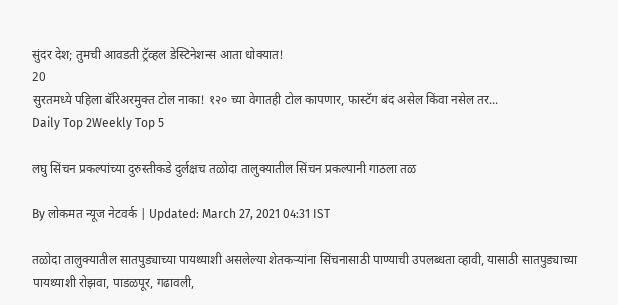सुंदर देश; तुमची आवडती ट्रॅव्हल डेस्टिनेशन्स आता धोक्यात!
20
सुरतमध्ये पहिला बॅरिअरमुक्त टोल नाका! १२० च्या वेगातही टोल कापणार, फास्टॅग बंद असेल किंवा नसेल तर...
Daily Top 2Weekly Top 5

लघु सिंचन प्रकल्पांच्या दुरुस्तीकडे दुर्लक्षच तळोदा तालुक्यातील सिंचन प्रकल्पानी गाठला तळ

By लोकमत न्यूज नेटवर्क | Updated: March 27, 2021 04:31 IST

तळोदा तालुक्यातील सातपुड्याच्या पायथ्याशी असलेल्या शेतकऱ्यांना सिंचनासाठी पाण्याची उपलब्धता व्हावी, यासाठी सातपुड्याच्या पायथ्याशी रोझवा, पाडळपूर, गढावली,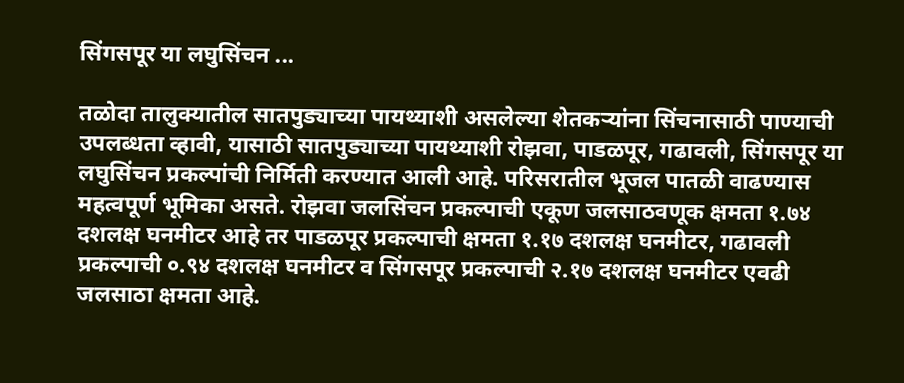सिंगसपूर या लघुसिंचन ...

तळोदा तालुक्यातील सातपुड्याच्या पायथ्याशी असलेल्या शेतकऱ्यांना सिंचनासाठी पाण्याची उपलब्धता व्हावी, यासाठी सातपुड्याच्या पायथ्याशी रोझवा, पाडळपूर, गढावली, सिंगसपूर या लघुसिंचन प्रकल्पांची निर्मिती करण्यात आली आहे. परिसरातील भूजल पातळी वाढण्यास महत्वपूर्ण भूमिका असते. रोझवा जलसिंचन प्रकल्पाची एकूण जलसाठवणूक क्षमता १.७४ दशलक्ष घनमीटर आहे तर पाडळपूर प्रकल्पाची क्षमता १.१७ दशलक्ष घनमीटर, गढावली प्रकल्पाची ०.९४ दशलक्ष घनमीटर व सिंगसपूर प्रकल्पाची २.१७ दशलक्ष घनमीटर एवढी जलसाठा क्षमता आहे.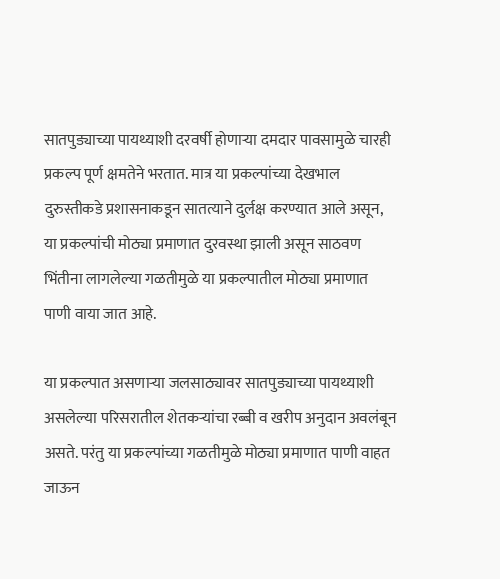सातपुड्याच्या पायथ्याशी दरवर्षी होणाऱ्या दमदार पावसामुळे चारही प्रकल्प पूर्ण क्षमतेने भरतात. मात्र या प्रकल्पांच्या देखभाल दुरुस्तीकडे प्रशासनाकडून सातत्याने दुर्लक्ष करण्यात आले असून, या प्रकल्पांची मोठ्या प्रमाणात दुरवस्था झाली असून साठवण भिंतीना लागलेल्या गळतीमुळे या प्रकल्पातील मोठ्या प्रमाणात पाणी वाया जात आहे.

या प्रकल्पात असणाऱ्या जलसाठ्यावर सातपुड्याच्या पायथ्याशी असलेल्या परिसरातील शेतकऱ्यांचा रब्बी व खरीप अनुदान अवलंबून असते. परंतु या प्रकल्पांच्या गळतीमुळे मोठ्या प्रमाणात पाणी वाहत जाऊन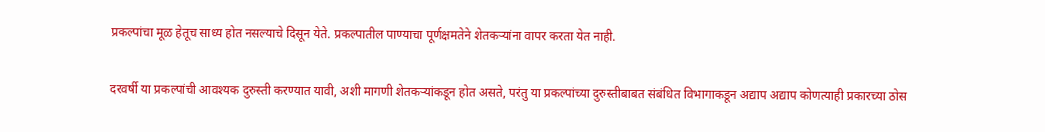प्रकल्पांचा मूळ हेतूच साध्य होत नसल्याचे दिसून येते. प्रकल्पातील पाण्याचा पूर्णक्षमतेने शेतकऱ्यांना वापर करता येत नाही.

दरवर्षी या प्रकल्पांची आवश्यक दुरुस्ती करण्यात यावी, अशी मागणी शेतकऱ्यांकडून होत असते, परंतु या प्रकल्पांच्या दुरुस्तीबाबत संबंधित विभागाकडून अद्याप अद्याप कोणत्याही प्रकारच्या ठोस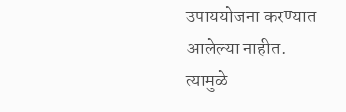उपाययोजना करण्यात आलेल्या नाहीत. त्यामुळे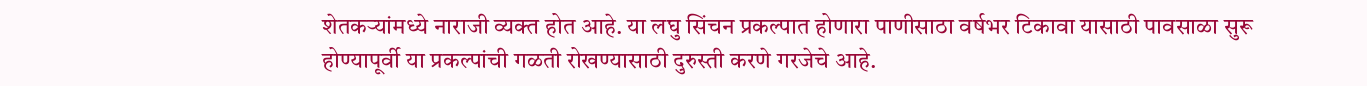शेतकऱ्यांमध्ये नाराजी व्यक्त होत आहे. या लघु सिंचन प्रकल्पात होणारा पाणीसाठा वर्षभर टिकावा यासाठी पावसाळा सुरू होण्यापूर्वी या प्रकल्पांची गळती रोखण्यासाठी दुरुस्ती करणे गरजेचे आहे.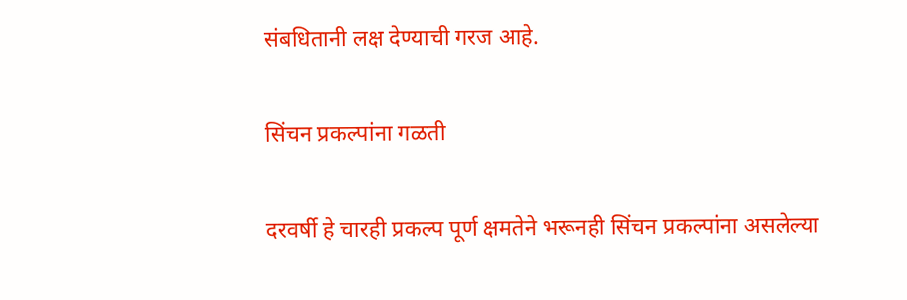संबधितानी लक्ष देण्याची गरज आहे.

सिंचन प्रकल्पांना गळती

दरवर्षी हे चारही प्रकल्प पूर्ण क्षमतेने भरूनही सिंचन प्रकल्पांना असलेल्या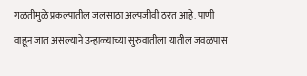गळतीमुळे प्रकल्पातील जलसाठा अल्पजीवी ठरत आहे. पाणी वाहून जात असल्याने उन्हाळ्याच्या सुरुवातीला यातील जवळपास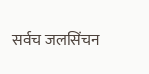सर्वच जलसिंचन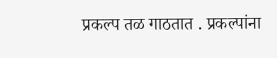प्रकल्प तळ गाठतात . प्रकल्पांना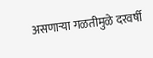असणाऱ्या गळतीमुळे दरवर्षी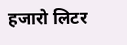हजारो लिटर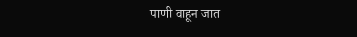पाणी वाहून जात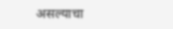असल्याचा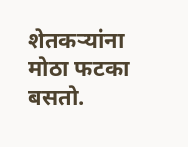शेतकऱ्यांना मोठा फटका बसतो.